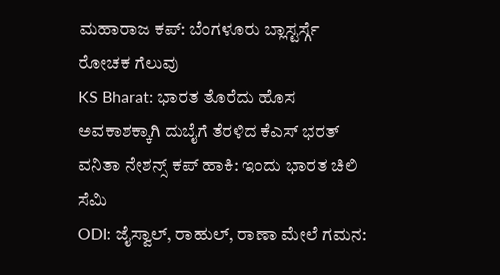ಮಹಾರಾಜ ಕಪ್: ಬೆಂಗಳೂರು ಬ್ಲಾಸ್ಟರ್ಸ್ಗೆ ರೋಚಕ ಗೆಲುವು
KS Bharat: ಭಾರತ ತೊರೆದು ಹೊಸ ಅವಕಾಶಕ್ಕಾಗಿ ದುಬೈಗೆ ತೆರಳಿದ ಕೆಎಸ್ ಭರತ್
ವನಿತಾ ನೇಶನ್ಸ್ ಕಪ್ ಹಾಕಿ: ಇಂದು ಭಾರತ ಚಿಲಿ ಸೆಮಿ
ODI: ಜೈಸ್ವಾಲ್, ರಾಹುಲ್, ರಾಣಾ ಮೇಲೆ ಗಮನ: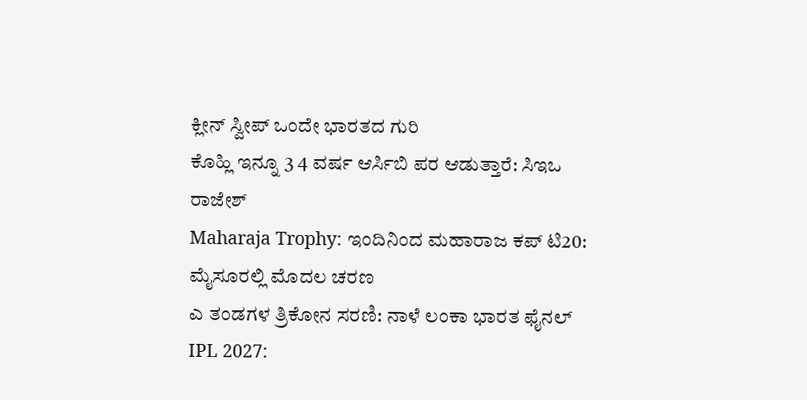ಕ್ಲೀನ್ ಸ್ವೀಪ್ ಒಂದೇ ಭಾರತದ ಗುರಿ
ಕೊಹ್ಲಿ ಇನ್ನೂ 3 4 ವರ್ಷ ಆರ್ಸಿಬಿ ಪರ ಆಡುತ್ತಾರೆ: ಸಿಇಒ ರಾಜೇಶ್
Maharaja Trophy: ಇಂದಿನಿಂದ ಮಹಾರಾಜ ಕಪ್ ಟಿ20: ಮೈಸೂರಲ್ಲಿ ಮೊದಲ ಚರಣ
ಎ ತಂಡಗಳ ತ್ರಿಕೋನ ಸರಣಿ: ನಾಳೆ ಲಂಕಾ ಭಾರತ ಫೈನಲ್
IPL 2027: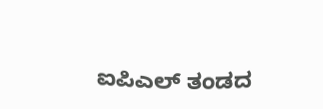ಐಪಿಎಲ್ ತಂಡದ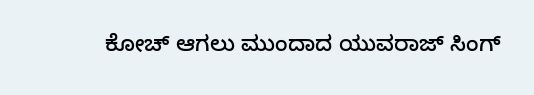ಕೋಚ್ ಆಗಲು ಮುಂದಾದ ಯುವರಾಜ್ ಸಿಂಗ್